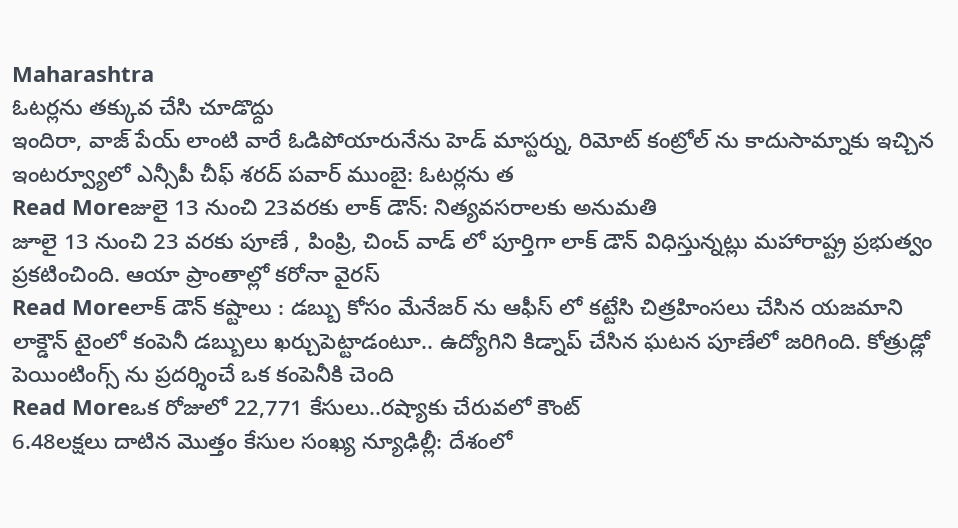Maharashtra
ఓటర్లను తక్కువ చేసి చూడొద్దు
ఇందిరా, వాజ్ పేయ్ లాంటి వారే ఓడిపోయారునేను హెడ్ మాస్టర్ను, రిమోట్ కంట్రోల్ ను కాదుసామ్నాకు ఇచ్చిన ఇంటర్వ్యూలో ఎన్సీపీ చీఫ్ శరద్ పవార్ ముంబై: ఓటర్లను త
Read Moreజులై 13 నుంచి 23వరకు లాక్ డౌన్: నిత్యవసరాలకు అనుమతి
జూలై 13 నుంచి 23 వరకు పూణే , పింప్రి, చించ్ వాడ్ లో పూర్తిగా లాక్ డౌన్ విధిస్తున్నట్లు మహారాష్ట్ర ప్రభుత్వం ప్రకటించింది. ఆయా ప్రాంతాల్లో కరోనా వైరస్
Read Moreలాక్ డౌన్ కష్టాలు : డబ్బు కోసం మేనేజర్ ను ఆఫీస్ లో కట్టేసి చిత్రహింసలు చేసిన యజమాని
లాక్డౌన్ టైంలో కంపెనీ డబ్బులు ఖర్చుపెట్టాడంటూ.. ఉద్యోగిని కిడ్నాప్ చేసిన ఘటన పూణేలో జరిగింది. కోత్రుడ్లో పెయింటింగ్స్ ను ప్రదర్శించే ఒక కంపెనీకి చెంది
Read Moreఒక రోజులో 22,771 కేసులు..రష్యాకు చేరువలో కౌంట్
6.48లక్షలు దాటిన మొత్తం కేసుల సంఖ్య న్యూఢిల్లీ: దేశంలో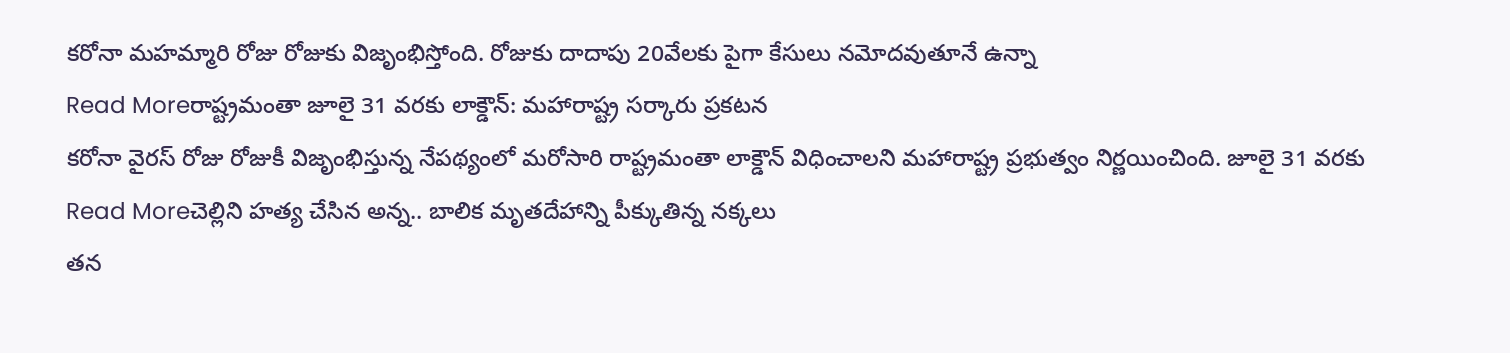కరోనా మహమ్మారి రోజు రోజుకు విజృంభిస్తోంది. రోజుకు దాదాపు 20వేలకు పైగా కేసులు నమోదవుతూనే ఉన్నా
Read Moreరాష్ట్రమంతా జూలై 31 వరకు లాక్డౌన్: మహారాష్ట్ర సర్కారు ప్రకటన
కరోనా వైరస్ రోజు రోజుకీ విజృంభిస్తున్న నేపథ్యంలో మరోసారి రాష్ట్రమంతా లాక్డౌన్ విధించాలని మహారాష్ట్ర ప్రభుత్వం నిర్ణయించింది. జూలై 31 వరకు
Read Moreచెల్లిని హత్య చేసిన అన్న.. బాలిక మృతదేహాన్ని పీక్కుతిన్న నక్కలు
తన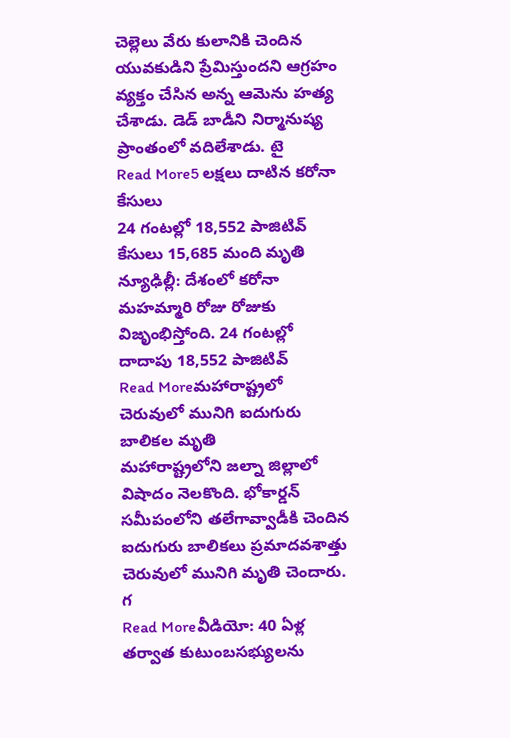చెల్లెలు వేరు కులానికి చెందిన యువకుడిని ప్రేమిస్తుందని ఆగ్రహం వ్యక్తం చేసిన అన్న ఆమెను హత్య చేశాడు. డెడ్ బాడీని నిర్మానుష్య ప్రాంతంలో వదిలేశాడు. టై
Read More5 లక్షలు దాటిన కరోనా కేసులు
24 గంటల్లో 18,552 పాజిటివ్ కేసులు 15,685 మంది మృతి న్యూఢిల్లీ: దేశంలో కరోనా మహమ్మారి రోజు రోజుకు విజృంభిస్తోంది. 24 గంటల్లో దాదాపు 18,552 పాజిటివ్
Read Moreమహారాష్ట్రలో చెరువులో మునిగి ఐదుగురు బాలికల మృతి
మహారాష్ట్రలోని జల్నా జిల్లాలో విషాదం నెలకొంది. భోకార్డన్ సమీపంలోని తలేగావ్వాడీకి చెందిన ఐదుగురు బాలికలు ప్రమాదవశాత్తు చెరువులో మునిగి మృతి చెందారు. గ
Read Moreవీడియో: 40 ఏళ్ల తర్వాత కుటుంబసభ్యులను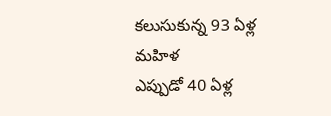కలుసుకున్న 93 ఏళ్ల మహిళ
ఎప్పుడో 40 ఏళ్ల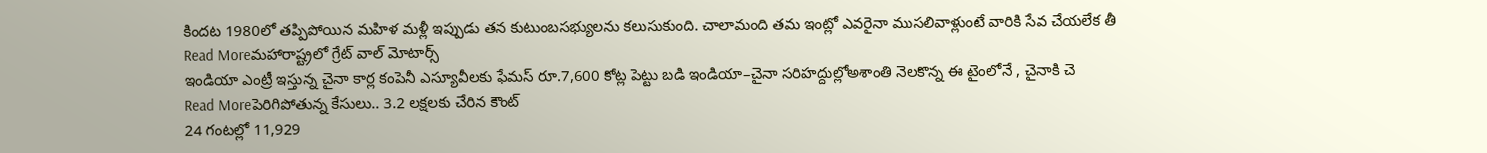కిందట 1980లో తప్పిపోయిన మహిళ మళ్లీ ఇప్పుడు తన కుటుంబసభ్యులను కలుసుకుంది. చాలామంది తమ ఇంట్లో ఎవరైనా ముసలివాళ్లుంటే వారికి సేవ చేయలేక తీ
Read Moreమహారాష్ట్రలో గ్రేట్ వాల్ మోటార్స్
ఇండియా ఎంట్రీ ఇస్తున్న చైనా కార్ల కంపెనీ ఎస్యూవీలకు ఫేమస్ రూ.7,600 కోట్ల పెట్టు బడి ఇండియా–చైనా సరిహద్దుల్లోఅశాంతి నెలకొన్న ఈ టైంలోనే , చైనాకి చె
Read Moreపెరిగిపోతున్న కేసులు.. 3.2 లక్షలకు చేరిన కౌంట్
24 గంటల్లో 11,929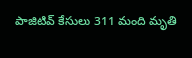పాజిటివ్ కేసులు 311 మంది మృతి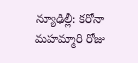న్యూఢిల్లీ: కరోనా మహమ్మారి రోజు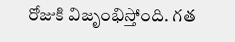రోజుకి విజృంభిస్తోంది. గత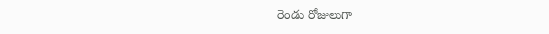రెండు రోజులుగా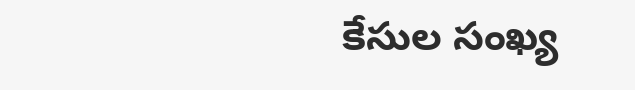కేసుల సంఖ్య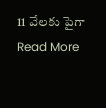11 వేలకు పైగా
Read More